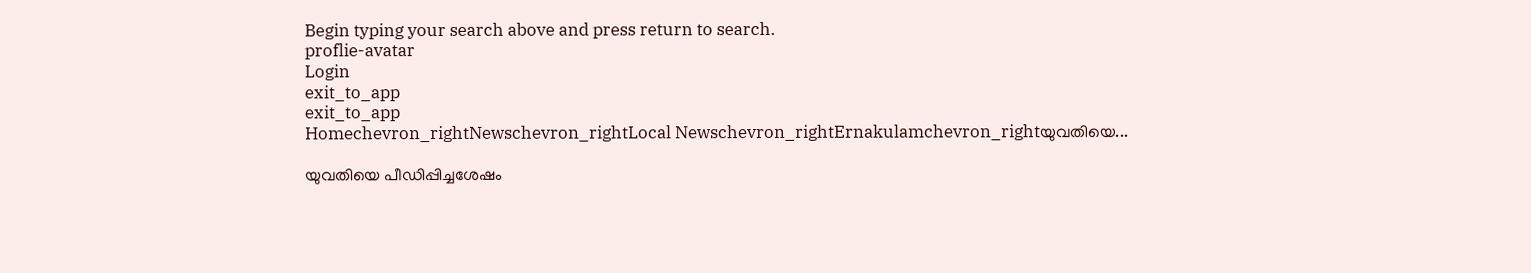Begin typing your search above and press return to search.
proflie-avatar
Login
exit_to_app
exit_to_app
Homechevron_rightNewschevron_rightLocal Newschevron_rightErnakulamchevron_rightയുവതിയെ...

യുവതിയെ പീഡിപ്പിച്ചശേഷം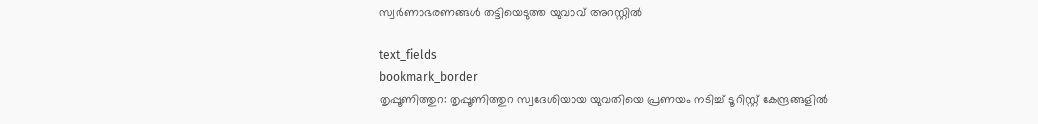സ്വർണാഭരണങ്ങൾ തട്ടിയെടുത്ത യുവാവ് അറസ്റ്റിൽ

text_fields
bookmark_border
തൃപ്പൂണിത്തുറ: തൃപ്പൂണിത്തുറ സ്വദേശിയായ യുവതിയെ പ്രണയം നടിച്ച് ടൂറിസ്റ്റ് കേന്ദ്രങ്ങളിൽ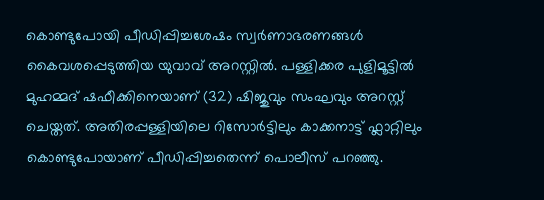കൊണ്ടുപോയി പീഡിപ്പിച്ചശേഷം സ്വർണാഭരണങ്ങൾ കൈവശപ്പെടുത്തിയ യുവാവ് അറസ്റ്റിൽ. പള്ളിക്കര പുളിമൂട്ടിൽ മുഹമ്മദ് ഷഫീക്കിനെയാണ് (32) ഷിജുവും സംഘവും അറസ്റ്റ് ചെയ്തത്. അതിരപ്പള്ളിയിലെ റിസോർട്ടിലും കാക്കനാട്ട് ഫ്ലാറ്റിലും കൊണ്ടുപോയാണ് പീഡിപ്പിച്ചതെന്ന് പൊലീസ് പറഞ്ഞു.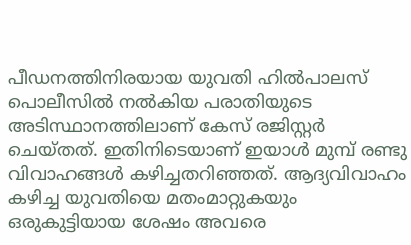പീഡനത്തിനിരയായ യുവതി ഹിൽപാലസ് പൊലീസിൽ നൽകിയ പരാതിയുടെ അടിസ്ഥാനത്തിലാണ് കേസ് രജിസ്റ്റർ ചെയ്തത്. ഇതിനിടെയാണ് ഇയാൾ മുമ്പ് രണ്ടു വിവാഹങ്ങൾ കഴിച്ചതറിഞ്ഞത്. ആദ്യവിവാഹം കഴിച്ച യുവതിയെ മതംമാറ്റുകയും ഒരുകുട്ടിയായ ശേഷം അവരെ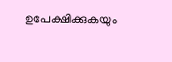ഉപേക്ഷിക്കുകയും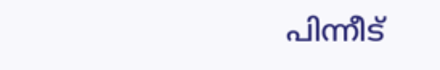പിന്നീട്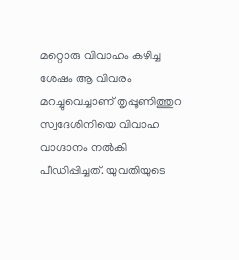മറ്റൊരു വിവാഹം കഴിച്ച ശേഷം ആ വിവരം മറച്ചുവെച്ചാണ് തൃപ്പൂണിത്തുറ സ്വദേശിനിയെ വിവാഹ വാഗ്ദാനം നൽകി പീഡിപ്പിച്ചത്. യുവതിയുടെ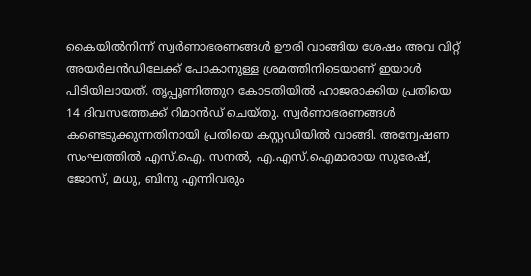കൈയിൽനിന്ന് സ്വർണാഭരണങ്ങൾ ഊരി വാങ്ങിയ ശേഷം അവ വിറ്റ് അയർലൻഡിലേക്ക് പോകാനുള്ള ശ്രമത്തിനിടെയാണ് ഇയാൾ പിടിയിലായത്. തൃപ്പൂണിത്തുറ കോടതിയിൽ ഹാജരാക്കിയ പ്രതിയെ 14 ദിവസത്തേക്ക് റിമാൻഡ് ചെയ്തു. സ്വർണാഭരണങ്ങൾ കണ്ടെടുക്കുന്നതിനായി പ്രതിയെ കസ്റ്റഡിയിൽ വാങ്ങി. അന്വേഷണ സംഘത്തിൽ എസ്.ഐ. സനൽ, എ.എസ്.ഐമാരായ സുരേഷ്, ജോസ്, മധു, ബിനു എന്നിവരും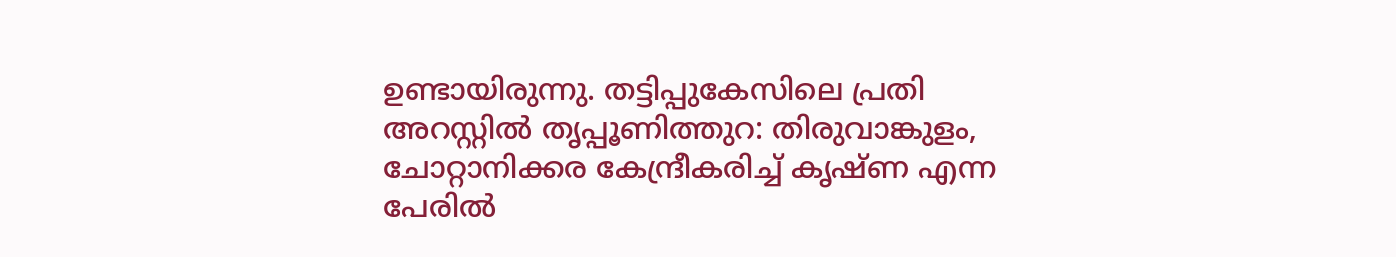ഉണ്ടായിരുന്നു. തട്ടിപ്പുകേസിലെ പ്രതി അറസ്റ്റിൽ തൃപ്പൂണിത്തുറ: തിരുവാങ്കുളം, ചോറ്റാനിക്കര കേന്ദ്രീകരിച്ച് കൃഷ്ണ എന്ന പേരിൽ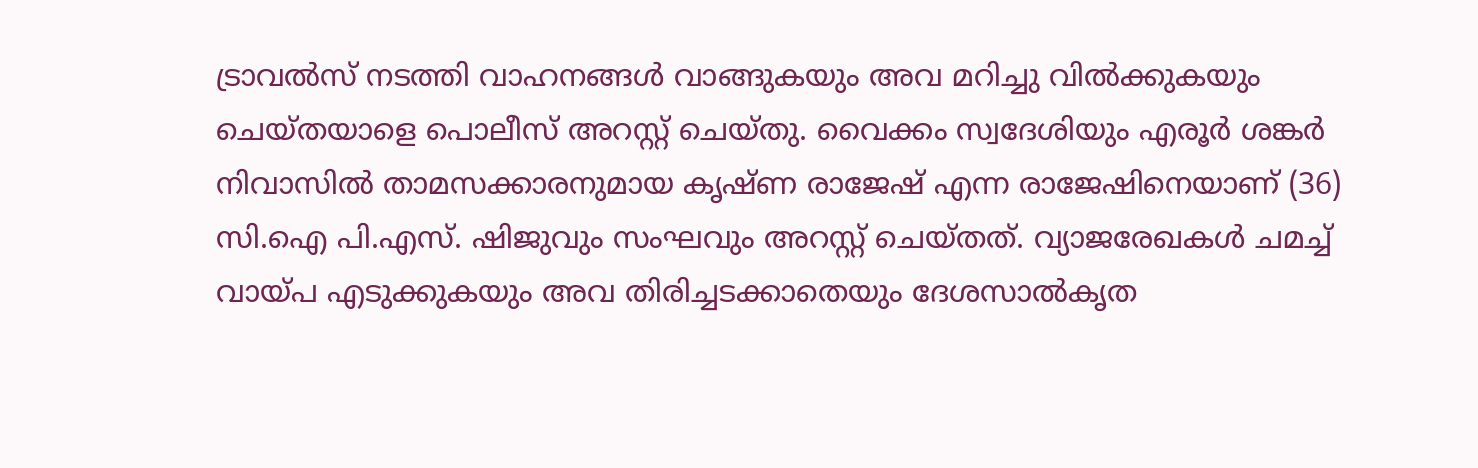ട്രാവൽസ് നടത്തി വാഹനങ്ങൾ വാങ്ങുകയും അവ മറിച്ചു വിൽക്കുകയും ചെയ്തയാളെ പൊലീസ് അറസ്റ്റ് ചെയ്തു. വൈക്കം സ്വദേശിയും എരൂർ ശങ്കർ നിവാസിൽ താമസക്കാരനുമായ കൃഷ്ണ രാജേഷ് എന്ന രാജേഷിനെയാണ് (36) സി.ഐ പി.എസ്. ഷിജുവും സംഘവും അറസ്റ്റ് ചെയ്തത്. വ്യാജരേഖകൾ ചമച്ച് വായ്‌പ എടുക്കുകയും അവ തിരിച്ചടക്കാതെയും ദേശസാൽകൃത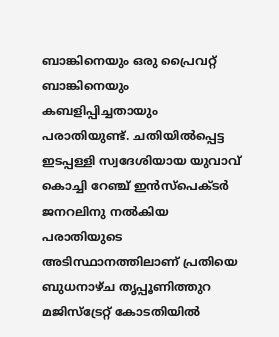ബാങ്കിനെയും ഒരു പ്രൈവറ്റ് ബാങ്കിനെയും കബളിപ്പിച്ചതായും പരാതിയുണ്ട്. ചതിയിൽപ്പെട്ട ഇടപ്പള്ളി സ്വദേശിയായ യുവാവ് കൊച്ചി റേഞ്ച് ഇൻസ്പെക്ടർ ജനറലിനു നൽകിയ പരാതിയുടെ അടിസ്ഥാനത്തിലാണ് പ്രതിയെ ബുധനാഴ്ച തൃപ്പൂണിത്തുറ മജിസ്ട്രേറ്റ് കോടതിയിൽ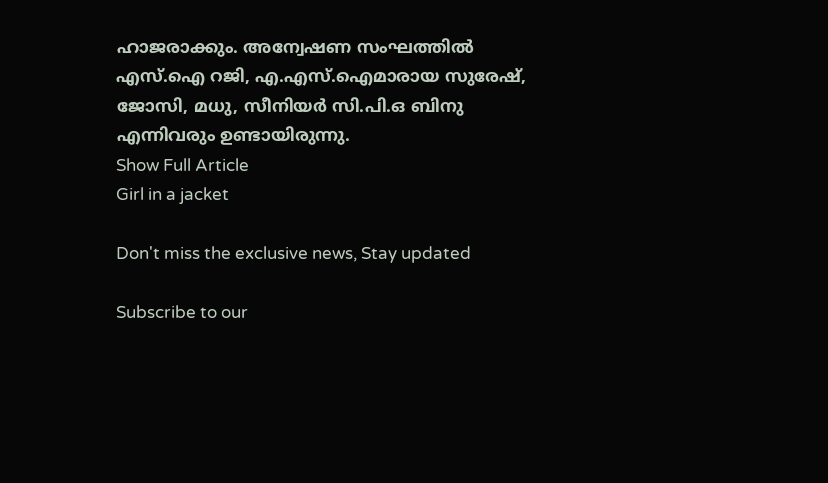ഹാജരാക്കും. അന്വേഷണ സംഘത്തിൽ എസ്.ഐ റജി, എ.എസ്.ഐമാരായ സുരേഷ്, ജോസി, മധു, സീനിയർ സി.പി.ഒ ബിനു എന്നിവരും ഉണ്ടായിരുന്നു.
Show Full Article
Girl in a jacket

Don't miss the exclusive news, Stay updated

Subscribe to our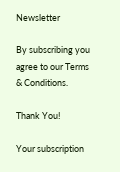Newsletter

By subscribing you agree to our Terms & Conditions.

Thank You!

Your subscription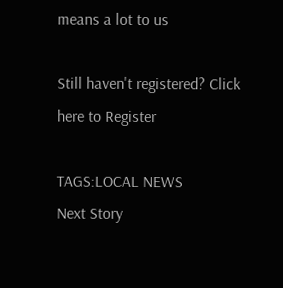means a lot to us

Still haven't registered? Click here to Register

TAGS:LOCAL NEWS
Next Story